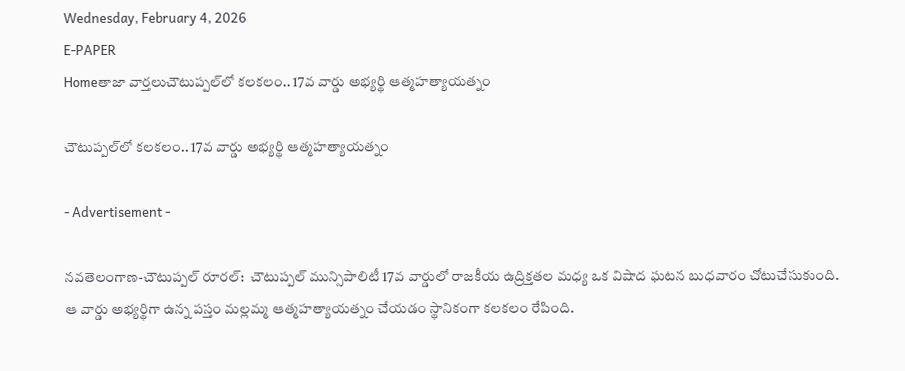Wednesday, February 4, 2026
E-PAPER
Homeతాజా వార్తలుచౌటుప్పల్‌లో కలకలం.. 17వ వార్డు అభ్యర్థి ఆత్మహత్యాయత్నం

చౌటుప్పల్‌లో కలకలం.. 17వ వార్డు అభ్యర్థి ఆత్మహత్యాయత్నం

- Advertisement -

నవతెలంగాణ-చౌటుప్పల్ రూరల్:  చౌటుప్పల్ మున్సిపాలిటీ 17వ వార్డులో రాజకీయ ఉద్రిక్తతల మధ్య ఒక విషాద ఘటన బుధవారం చోటుచేసుకుంది. ఆ వార్డు అభ్యర్థిగా ఉన్న పస్తం మల్లమ్మ ఆత్మహత్యాయత్నం చేయడం స్థానికంగా కలకలం రేపింది.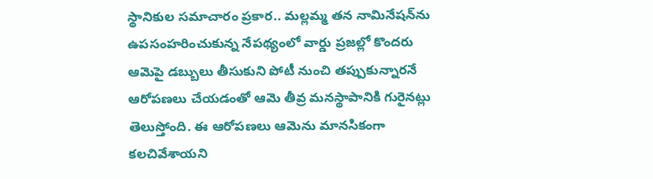స్థానికుల సమాచారం ప్రకార.. మల్లమ్మ తన నామినేషన్‌ను ఉపసంహరించుకున్న నేపథ్యంలో వార్డు ప్రజల్లో కొందరు ఆమెపై డబ్బులు తీసుకుని పోటీ నుంచి తప్పుకున్నారనే ఆరోపణలు చేయడంతో ఆమె తీవ్ర మనస్థాపానికి గురైనట్లు తెలుస్తోంది. ఈ ఆరోపణలు ఆమెను మానసికంగా కలచివేశాయని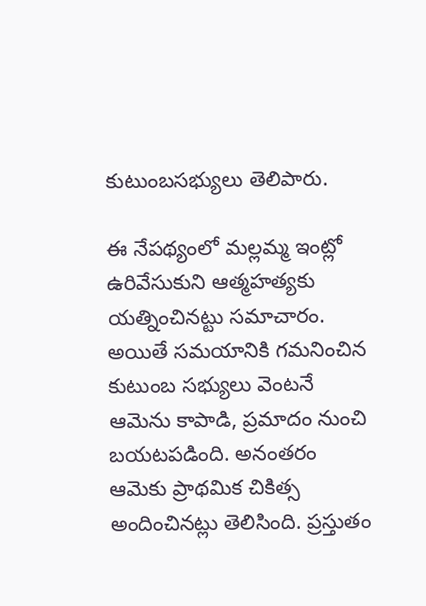కుటుంబసభ్యులు తెలిపారు.

ఈ నేపథ్యంలో మల్లమ్మ ఇంట్లో ఉరివేసుకుని ఆత్మహత్యకు యత్నించినట్టు సమాచారం. అయితే సమయానికి గమనించిన కుటుంబ సభ్యులు వెంటనే ఆమెను కాపాడి, ప్రమాదం నుంచి బయటపడింది. అనంతరం ఆమెకు ప్రాథమిక చికిత్స అందించినట్లు తెలిసింది. ప్రస్తుతం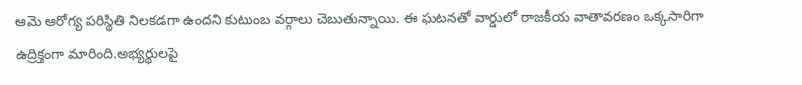ఆమె ఆరోగ్య పరిస్థితి నిలకడగా ఉందని కుటుంబ వర్గాలు చెబుతున్నాయి. ఈ ఘటనతో వార్డులో రాజకీయ వాతావరణం ఒక్కసారిగా ఉద్రిక్తంగా మారింది.అభ్యర్థులపై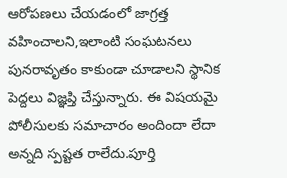ఆరోపణలు చేయడంలో జాగ్రత్త వహించాలని,ఇలాంటి సంఘటనలు పునరావృతం కాకుండా చూడాలని స్థానిక పెద్దలు విజ్ఞప్తి చేస్తున్నారు. ఈ విషయమై పోలీసులకు సమాచారం అందిందా లేదా అన్నది స్పష్టత రాలేదు.పూర్తి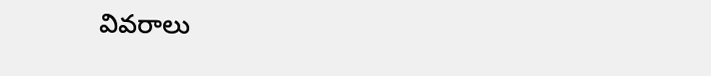వివరాలు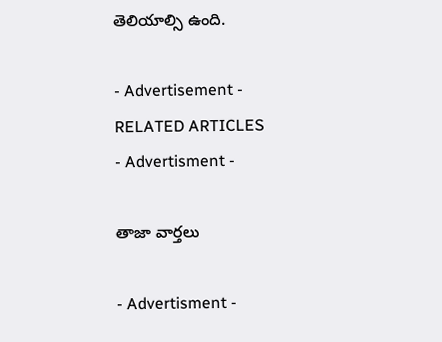తెలియాల్సి ఉంది.

- Advertisement -
RELATED ARTICLES
- Advertisment -

తాజా వార్తలు

- Advertisment -